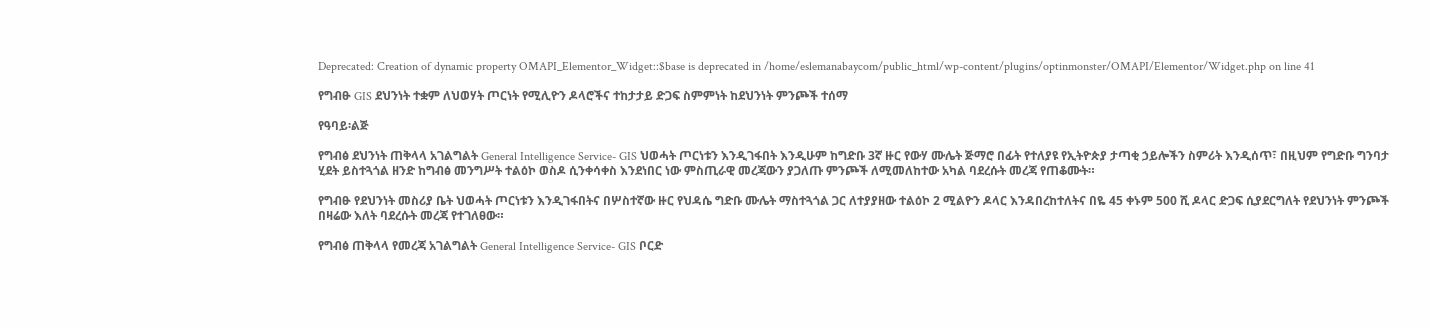Deprecated: Creation of dynamic property OMAPI_Elementor_Widget::$base is deprecated in /home/eslemanabaycom/public_html/wp-content/plugins/optinmonster/OMAPI/Elementor/Widget.php on line 41

የግብፁ GIS ደህንነት ተቋም ለህወሃት ጦርነት የሚሊዮን ዶላሮችና ተከታታይ ድጋፍ ስምምነት ከደህንነት ምንጮች ተሰማ

የዓባይ፡ልጅ

የግብፅ ደህንነት ጠቅላላ አገልግልት General Intelligence Service- GIS ህወሓት ጦርነቱን እንዲገፋበት እንዲሁም ከግድቡ 3ኛ ዙር የውሃ ሙሌት ጅማሮ በፊት የተለያዩ የኢትዮጵያ ታጣቂ ኃይሎችን ስምሪት እንዲሰጥ፣ በዚህም የግድቡ ግንባታ ሂደት ይስተጓጎል ዘንድ ከግብፅ መንግሥት ተልዕኮ ወስዶ ሲንቀሳቀስ እንደነበር ነው ምስጢራዊ መረጃውን ያጋለጡ ምንጮች ለሚመለከተው አካል ባደረሱት መረጃ የጠቆሙት።

የግብፁ የደህንነት መስሪያ ቤት ህወሓት ጦርነቱን እንዲገፋበትና በሦስተኛው ዙር የህዳሴ ግድቡ ሙሌት ማስተጓጎል ጋር ለተያያዘው ተልዕኮ 2 ሚልዮን ዶላር እንዳበረከተለትና በዬ 45 ቀኑም 500 ሺ ዶላር ድጋፍ ሲያደርግለት የደህንነት ምንጮች በዛሬው እለት ባደረሱት መረጃ የተገለፀው።

የግብፅ ጠቅላላ የመረጃ አገልግልት General Intelligence Service- GIS ቦርድ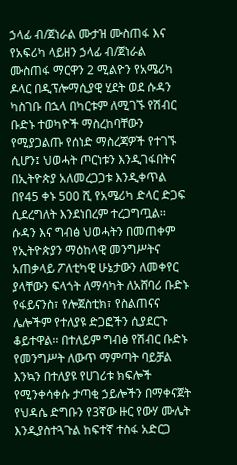ኃላፊ ብ/ጀነራል ሙታዝ ሙስጠፋ እና የአፍሪካ ላይዘን ኃላፊ ብ/ጀነራል ሙስጠፋ ማርዋን 2 ሚልዮን የአሜሪካ ዶላር በዲፕሎማሲያዊ ሂደት ወደ ሱዳን ካስገቡ በኋላ በካርቱም ለሚገኙ የሽብር ቡድኑ ተወካዮች ማስረከባቸውን የሚያጋልጡ የሰነድ ማስረጃዎች የተገኙ ሲሆን፤ ህወሓት ጦርነቱን እንዲገፋበትና በኢትዮጵያ አለመረጋጋቱ እንዲቀጥል በየ45 ቀኑ 500 ሺ የአሜሪካ ድላር ድጋፍ ሲደረግለት እንደነበረም ተረጋግጧል፡፡
ሱዳን እና ግብፅ ህወሓትን በመጠቀም የኢትዮጵያን ማዕከላዊ መንግሥትና አጠቃላይ ፖለቲካዊ ሁኔታውን ለመቀየር ያላቸውን ፍላጎት ለማሳካት ለአሸባሪ ቡድኑ የፋይናንስ፣ የሎጀስቲክ፣ የስልጠናና ሌሎችም የተለያዩ ድጋፎችን ሲያደርጉ ቆይተዋል፡፡ በተለይም ግብፅ የሽብር ቡድኑ የመንግሥት ለውጥ ማምጣት ባይቻል እንኳን በተለያዩ የሀገሪቱ ክፍሎች የሚንቀሳቀሱ ታጣቂ ኃይሎችን በማቀናጀት የህዳሴ ድግቡን የ3ኛው ዙር የውሃ ሙሌት እንዲያስተጓጉል ከፍተኛ ተስፋ አድርጋ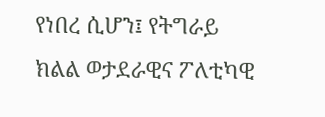የነበረ ሲሆን፤ የትግራይ ክልል ወታደራዊና ፖለቲካዊ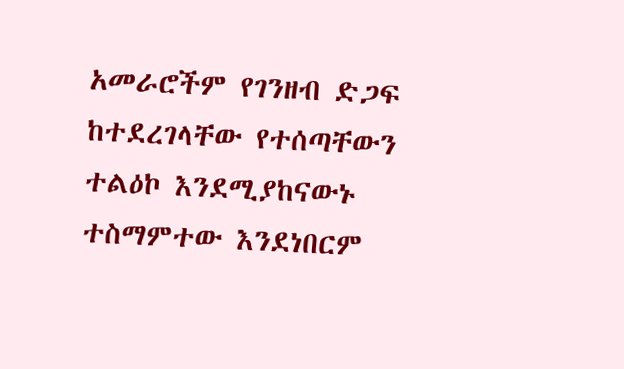አመራሮችም የገንዘብ ድጋፍ ከተደረገላቸው የተሰጣቸውን ተልዕኮ እንደሚያከናውኑ ተስማምተው እንደነበርም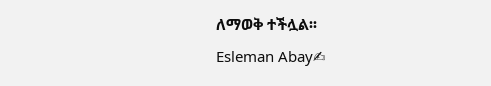ለማወቅ ተችሏል፡፡
Esleman Abay✍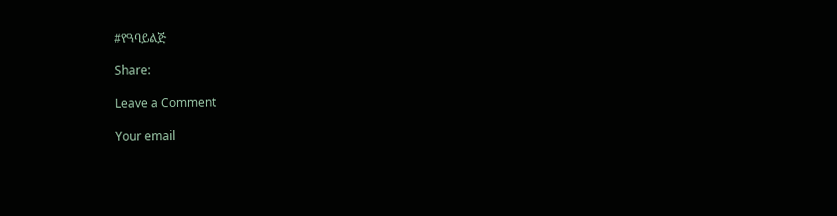#የዓባይልጅ

Share:

Leave a Comment

Your email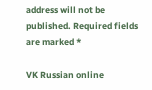address will not be published. Required fields are marked *

VK Russian online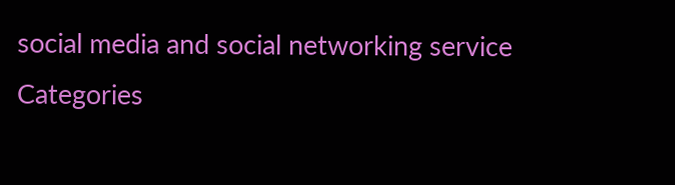social media and social networking service
Categories